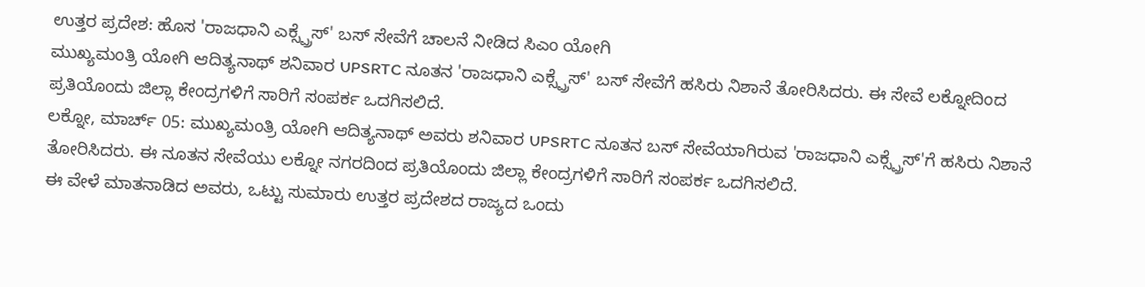ಉತ್ತರ ಪ್ರದೇಶ: ಹೊಸ 'ರಾಜಧಾನಿ ಎಕ್ಸ್ಪ್ರೆಸ್' ಬಸ್ ಸೇವೆಗೆ ಚಾಲನೆ ನೀಡಿದ ಸಿಎಂ ಯೋಗಿ
ಮುಖ್ಯಮಂತ್ರಿ ಯೋಗಿ ಆದಿತ್ಯನಾಥ್ ಶನಿವಾರ UPSRTC ನೂತನ 'ರಾಜಧಾನಿ ಎಕ್ಸ್ಪ್ರೆಸ್' ಬಸ್ ಸೇವೆಗೆ ಹಸಿರು ನಿಶಾನೆ ತೋರಿಸಿದರು. ಈ ಸೇವೆ ಲಕ್ನೋದಿಂದ ಪ್ರತಿಯೊಂದು ಜಿಲ್ಲಾ ಕೇಂದ್ರಗಳಿಗೆ ಸಾರಿಗೆ ಸಂಪರ್ಕ ಒದಗಿಸಲಿದೆ.
ಲಕ್ನೋ, ಮಾರ್ಚ್ 05: ಮುಖ್ಯಮಂತ್ರಿ ಯೋಗಿ ಆದಿತ್ಯನಾಥ್ ಅವರು ಶನಿವಾರ UPSRTC ನೂತನ ಬಸ್ ಸೇವೆಯಾಗಿರುವ 'ರಾಜಧಾನಿ ಎಕ್ಸ್ಪ್ರೆಸ್'ಗೆ ಹಸಿರು ನಿಶಾನೆ ತೋರಿಸಿದರು. ಈ ನೂತನ ಸೇವೆಯು ಲಕ್ನೋ ನಗರದಿಂದ ಪ್ರತಿಯೊಂದು ಜಿಲ್ಲಾ ಕೇಂದ್ರಗಳಿಗೆ ಸಾರಿಗೆ ಸಂಪರ್ಕ ಒದಗಿಸಲಿದೆ.
ಈ ವೇಳೆ ಮಾತನಾಡಿದ ಅವರು, ಒಟ್ಟು ಸುಮಾರು ಉತ್ತರ ಪ್ರದೇಶದ ರಾಜ್ಯದ ಒಂದು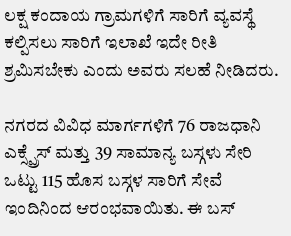ಲಕ್ಷ ಕಂದಾಯ ಗ್ರಾಮಗಳಿಗೆ ಸಾರಿಗೆ ವ್ಯವಸ್ಥೆ ಕಲ್ಪಿಸಲು ಸಾರಿಗೆ ಇಲಾಖೆ ಇದೇ ರೀತಿ ಶ್ರಮಿಸಬೇಕು ಎಂದು ಅವರು ಸಲಹೆ ನೀಡಿದರು.

ನಗರದ ವಿವಿಧ ಮಾರ್ಗಗಳಿಗೆ 76 ರಾಜಧಾನಿ ಎಕ್ಸ್ಪ್ರೆಸ್ ಮತ್ತು 39 ಸಾಮಾನ್ಯ ಬಸ್ಗಳು ಸೇರಿ ಒಟ್ಟು 115 ಹೊಸ ಬಸ್ಗಳ ಸಾರಿಗೆ ಸೇವೆ ಇಂದಿನಿಂದ ಆರಂಭವಾಯಿತು. ಈ ಬಸ್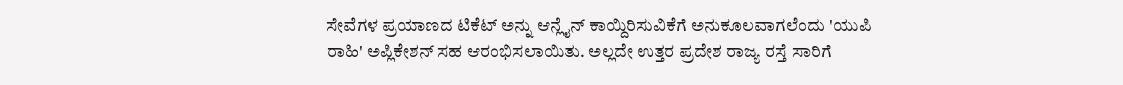ಸೇವೆಗಳ ಪ್ರಯಾಣದ ಟಿಕೆಟ್ ಅನ್ನು ಆನ್ಲೈನ್ ಕಾಯ್ದಿರಿಸುವಿಕೆಗೆ ಅನುಕೂಲವಾಗಲೆಂದು 'ಯುಪಿ ರಾಹಿ' ಅಪ್ಲಿಕೇಶನ್ ಸಹ ಆರಂಭಿಸಲಾಯಿತು. ಅಲ್ಲದೇ ಉತ್ತರ ಪ್ರದೇಶ ರಾಜ್ಯ ರಸ್ತೆ ಸಾರಿಗೆ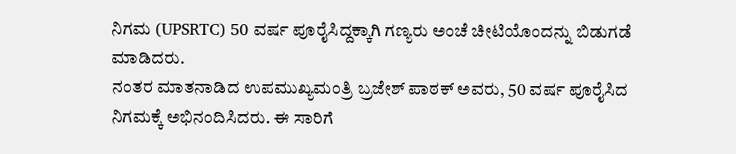ನಿಗಮ (UPSRTC) 50 ವರ್ಷ ಪೂರೈಸಿದ್ದಕ್ಕಾಗಿ ಗಣ್ಯರು ಅಂಚೆ ಚೀಟಿಯೊಂದನ್ನು ಬಿಡುಗಡೆ ಮಾಡಿದರು.
ನಂತರ ಮಾತನಾಡಿದ ಉಪಮುಖ್ಯಮಂತ್ರಿ ಬ್ರಜೇಶ್ ಪಾಠಕ್ ಅವರು, 50 ವರ್ಷ ಪೂರೈಸಿದ ನಿಗಮಕ್ಕೆ ಅಭಿನಂದಿಸಿದರು. ಈ ಸಾರಿಗೆ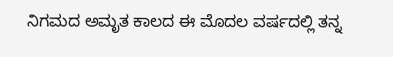ನಿಗಮದ ಅಮೃತ ಕಾಲದ ಈ ಮೊದಲ ವರ್ಷದಲ್ಲಿ ತನ್ನ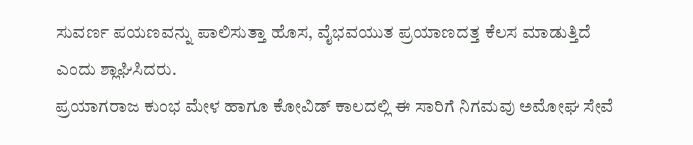ಸುವರ್ಣ ಪಯಣವನ್ನು ಪಾಲಿಸುತ್ತಾ ಹೊಸ, ವೈಭವಯುತ ಪ್ರಯಾಣದತ್ತ ಕೆಲಸ ಮಾಡುತ್ತಿದೆ ಎಂದು ಶ್ಲಾಘಿಸಿದರು.
ಪ್ರಯಾಗರಾಜ ಕುಂಭ ಮೇಳ ಹಾಗೂ ಕೋವಿಡ್ ಕಾಲದಲ್ಲಿ ಈ ಸಾರಿಗೆ ನಿಗಮವು ಅಮೋಘ ಸೇವೆ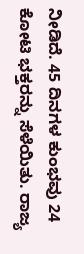ನೀಡಿದೆ. 45 ದಿನಗಳ ಕುಂಭವು 24 ಕೋಟಿ ಭಕ್ತರನ್ನು ಸೆಳೆಯಿತು. ರಾಜ್ಯ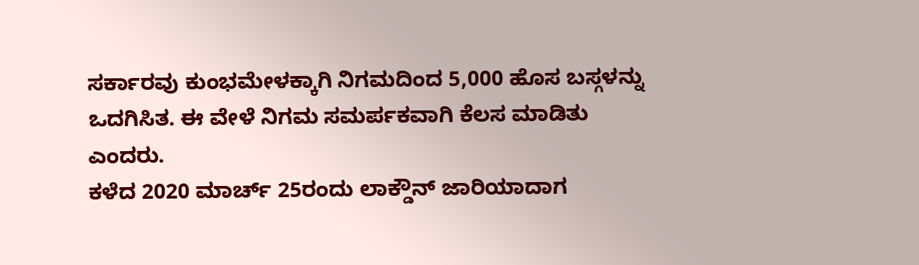ಸರ್ಕಾರವು ಕುಂಭಮೇಳಕ್ಕಾಗಿ ನಿಗಮದಿಂದ 5,000 ಹೊಸ ಬಸ್ಗಳನ್ನು ಒದಗಿಸಿತ. ಈ ವೇಳೆ ನಿಗಮ ಸಮರ್ಪಕವಾಗಿ ಕೆಲಸ ಮಾಡಿತು ಎಂದರು.
ಕಳೆದ 2020 ಮಾರ್ಚ್ 25ರಂದು ಲಾಕ್ಡೌನ್ ಜಾರಿಯಾದಾಗ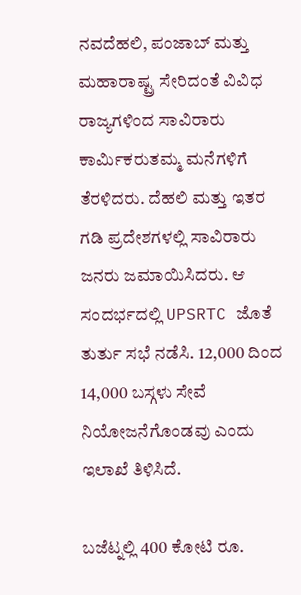ನವದೆಹಲಿ, ಪಂಜಾಬ್ ಮತ್ತು ಮಹಾರಾಷ್ಟ್ರ ಸೇರಿದಂತೆ ವಿವಿಧ ರಾಜ್ಯಗಳಿಂದ ಸಾವಿರಾರು ಕಾರ್ಮಿಕರುತಮ್ಮ ಮನೆಗಳಿಗೆ ತೆರಳಿದರು. ದೆಹಲಿ ಮತ್ತು ಇತರ ಗಡಿ ಪ್ರದೇಶಗಳಲ್ಲಿ ಸಾವಿರಾರು ಜನರು ಜಮಾಯಿಸಿದರು. ಆ ಸಂದರ್ಭದಲ್ಲಿ UPSRTC ಜೊತೆ ತುರ್ತು ಸಭೆ ನಡೆಸಿ. 12,000 ದಿಂದ 14,000 ಬಸ್ಗಳು ಸೇವೆ ನಿಯೋಜನೆಗೊಂಡವು ಎಂದು ಇಲಾಖೆ ತಿಳಿಸಿದೆ.

ಬಜೆಟ್ನಲ್ಲಿ 400 ಕೋಟಿ ರೂ.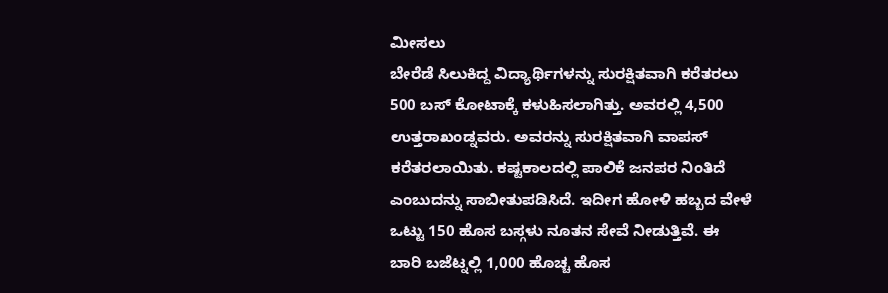ಮೀಸಲು
ಬೇರೆಡೆ ಸಿಲುಕಿದ್ದ ವಿದ್ಯಾರ್ಥಿಗಳನ್ನು ಸುರಕ್ಷಿತವಾಗಿ ಕರೆತರಲು 500 ಬಸ್ ಕೋಟಾಕ್ಕೆ ಕಳುಹಿಸಲಾಗಿತ್ತು. ಅವರಲ್ಲಿ 4,500 ಉತ್ತರಾಖಂಡ್ನವರು. ಅವರನ್ನು ಸುರಕ್ಷಿತವಾಗಿ ವಾಪಸ್ ಕರೆತರಲಾಯಿತು. ಕಷ್ಟಕಾಲದಲ್ಲಿ ಪಾಲಿಕೆ ಜನಪರ ನಿಂತಿದೆ ಎಂಬುದನ್ನು ಸಾಬೀತುಪಡಿಸಿದೆ. ಇದೀಗ ಹೋಳಿ ಹಬ್ಬದ ವೇಳೆ ಒಟ್ಟು 150 ಹೊಸ ಬಸ್ಗಳು ನೂತನ ಸೇವೆ ನೀಡುತ್ತಿವೆ. ಈ ಬಾರಿ ಬಜೆಟ್ನಲ್ಲಿ 1,000 ಹೊಚ್ಚ ಹೊಸ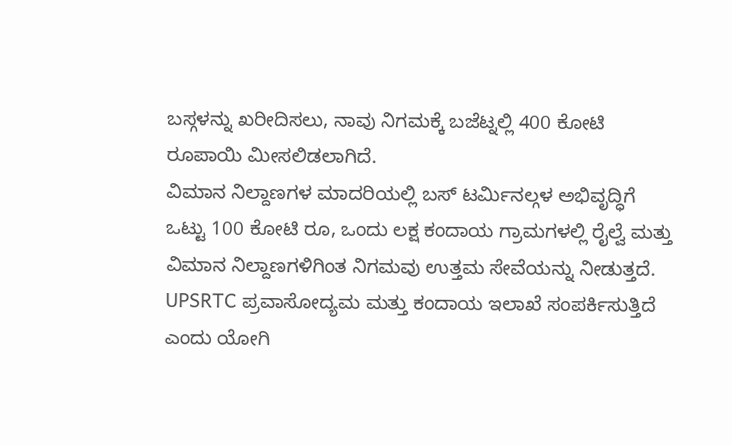ಬಸ್ಗಳನ್ನು ಖರೀದಿಸಲು, ನಾವು ನಿಗಮಕ್ಕೆ ಬಜೆಟ್ನಲ್ಲಿ 400 ಕೋಟಿ ರೂಪಾಯಿ ಮೀಸಲಿಡಲಾಗಿದೆ.
ವಿಮಾನ ನಿಲ್ದಾಣಗಳ ಮಾದರಿಯಲ್ಲಿ ಬಸ್ ಟರ್ಮಿನಲ್ಗಳ ಅಭಿವೃದ್ಧಿಗೆ ಒಟ್ಟು 100 ಕೋಟಿ ರೂ, ಒಂದು ಲಕ್ಷ ಕಂದಾಯ ಗ್ರಾಮಗಳಲ್ಲಿ ರೈಲ್ವೆ ಮತ್ತು ವಿಮಾನ ನಿಲ್ದಾಣಗಳಿಗಿಂತ ನಿಗಮವು ಉತ್ತಮ ಸೇವೆಯನ್ನು ನೀಡುತ್ತದೆ. UPSRTC ಪ್ರವಾಸೋದ್ಯಮ ಮತ್ತು ಕಂದಾಯ ಇಲಾಖೆ ಸಂಪರ್ಕಿಸುತ್ತಿದೆ ಎಂದು ಯೋಗಿ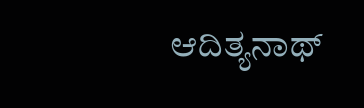ಆದಿತ್ಯನಾಥ್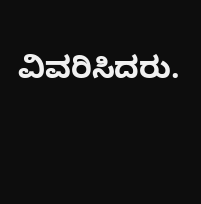ವಿವರಿಸಿದರು.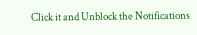Click it and Unblock the Notifications